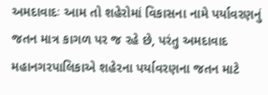અમદાવાદઃ આમ તો શહેરોમાં વિકાસના નામે પર્યાવરણનું જતન માત્ર કાગળ પર જ રહે છે, પરંતુ અમદાવાદ મહાનગરપાલિકાએ શહેરના પર્યાવરણના જતન માટે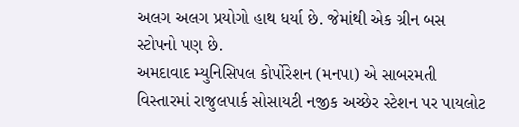અલગ અલગ પ્રયોગો હાથ ધર્યા છે. જેમાંથી એક ગ્રીન બસ સ્ટોપનો પણ છે.
અમદાવાદ મ્યુનિસિપલ કોર્પોરેશન (મનપા) એ સાબરમતી વિસ્તારમાં રાજુલપાર્ક સોસાયટી નજીક અચ્છેર સ્ટેશન પર પાયલોટ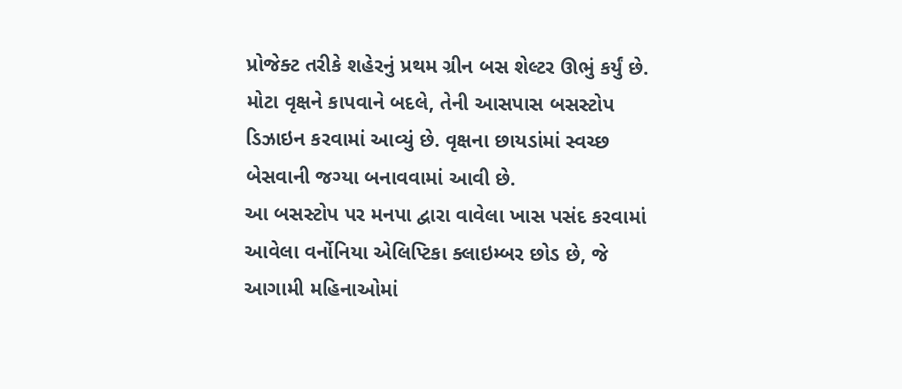પ્રોજેક્ટ તરીકે શહેરનું પ્રથમ ગ્રીન બસ શેલ્ટર ઊભું કર્યું છે. મોટા વૃક્ષને કાપવાને બદલે, તેની આસપાસ બસસ્ટોપ ડિઝાઇન કરવામાં આવ્યું છે. વૃક્ષના છાયડાંમાં સ્વચ્છ બેસવાની જગ્યા બનાવવામાં આવી છે.
આ બસસ્ટોપ પર મનપા દ્વારા વાવેલા ખાસ પસંદ કરવામાં આવેલા વર્નોનિયા એલિપ્ટિકા ક્લાઇમ્બર છોડ છે, જે આગામી મહિનાઓમાં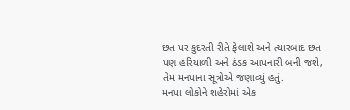છત પર કુદરતી રીતે ફેલાશે અને ત્યારબાદ છત પણ હરિયાળી અને ઠંડક આપનારી બની જશે, તેમ મનપાના સૂત્રોએ જણાવ્યું હતું.
મનપા લોકોને શહેરોમાં એક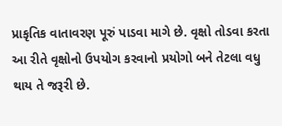પ્રાકૃતિક વાતાવરણ પૂરું પાડવા માગે છે. વૃક્ષો તોડવા કરતા આ રીતે વૃક્ષોનો ઉપયોગ કરવાનો પ્રયોગો બને તેટલા વધુ થાય તે જરૂરી છે.